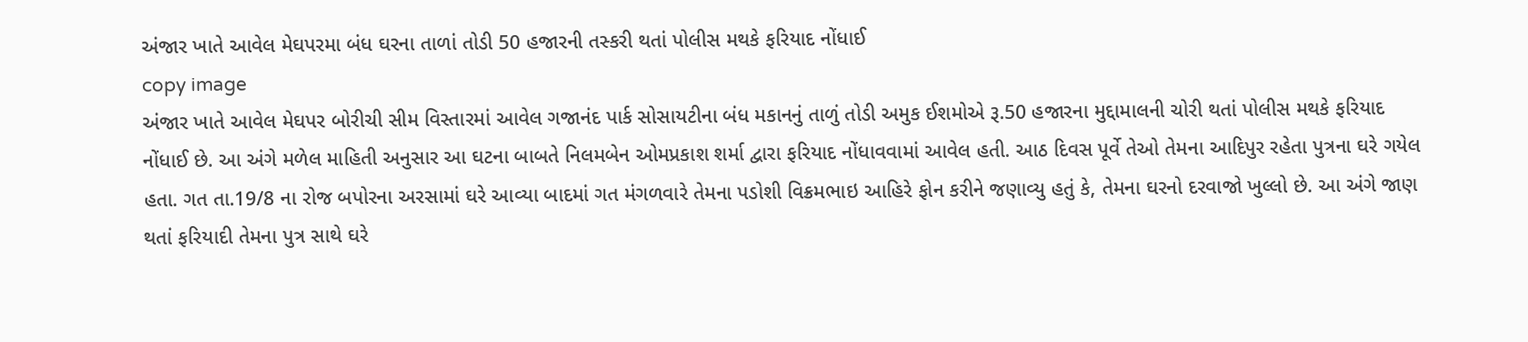અંજાર ખાતે આવેલ મેઘપરમા બંધ ઘરના તાળાં તોડી 50 હજારની તસ્કરી થતાં પોલીસ મથકે ફરિયાદ નોંધાઈ
copy image
અંજાર ખાતે આવેલ મેઘપર બોરીચી સીમ વિસ્તારમાં આવેલ ગજાનંદ પાર્ક સોસાયટીના બંધ મકાનનું તાળું તોડી અમુક ઈશમોએ રૂ.50 હજારના મુદ્દામાલની ચોરી થતાં પોલીસ મથકે ફરિયાદ નોંધાઈ છે. આ અંગે મળેલ માહિતી અનુસાર આ ઘટના બાબતે નિલમબેન ઓમપ્રકાશ શર્મા દ્વારા ફરિયાદ નોંધાવવામાં આવેલ હતી. આઠ દિવસ પૂર્વે તેઓ તેમના આદિપુર રહેતા પુત્રના ઘરે ગયેલ હતા. ગત તા.19/8 ના રોજ બપોરના અરસામાં ઘરે આવ્યા બાદમાં ગત મંગળવારે તેમના પડોશી વિક્રમભાઇ આહિરે ફોન કરીને જણાવ્યુ હતું કે, તેમના ઘરનો દરવાજો ખુલ્લો છે. આ અંગે જાણ થતાં ફરિયાદી તેમના પુત્ર સાથે ઘરે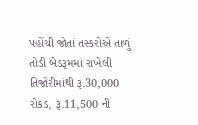પહોંચી જોતાં તસ્કરોએ તાળું તોડી બેડરૂમમાં રાખેલી તિજોરીમાંથી રૂ.30,000 રોકડ, રૂ.11,500 ની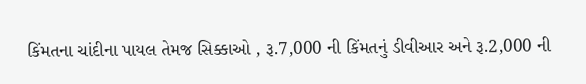કિંમતના ચાંદીના પાયલ તેમજ સિક્કાઓ , રૂ.7,000 ની કિંમતનું ડીવીઆર અને રૂ.2,000 ની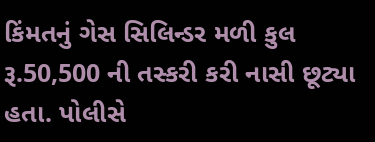કિંમતનું ગેસ સિલિન્ડર મળી કુલ રૂ.50,500 ની તસ્કરી કરી નાસી છૂટ્યા હતા. પોલીસે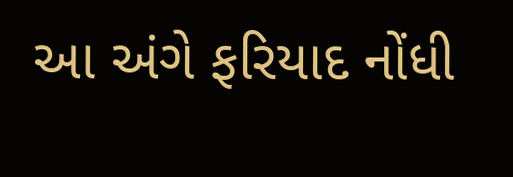આ અંગે ફરિયાદ નોંધી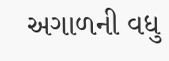અગાળની વધુ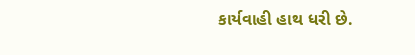કાર્યવાહી હાથ ધરી છે.